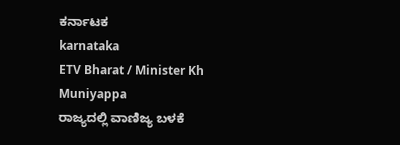ಕರ್ನಾಟಕ
karnataka
ETV Bharat / Minister Kh Muniyappa
ರಾಜ್ಯದಲ್ಲಿ ವಾಣಿಜ್ಯ ಬಳಕೆ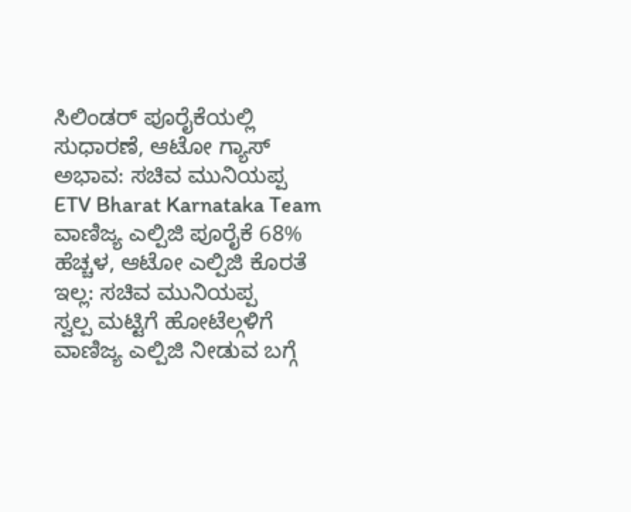ಸಿಲಿಂಡರ್ ಪೂರೈಕೆಯಲ್ಲಿ ಸುಧಾರಣೆ, ಆಟೋ ಗ್ಯಾಸ್ ಅಭಾವ: ಸಚಿವ ಮುನಿಯಪ್ಪ
ETV Bharat Karnataka Team
ವಾಣಿಜ್ಯ ಎಲ್ಪಿಜಿ ಪೂರೈಕೆ 68% ಹೆಚ್ಚಳ, ಆಟೋ ಎಲ್ಪಿಜಿ ಕೊರತೆ ಇಲ್ಲ: ಸಚಿವ ಮುನಿಯಪ್ಪ
ಸ್ವಲ್ಪ ಮಟ್ಟಿಗೆ ಹೋಟೆಲ್ಗಳಿಗೆ ವಾಣಿಜ್ಯ ಎಲ್ಪಿಜಿ ನೀಡುವ ಬಗ್ಗೆ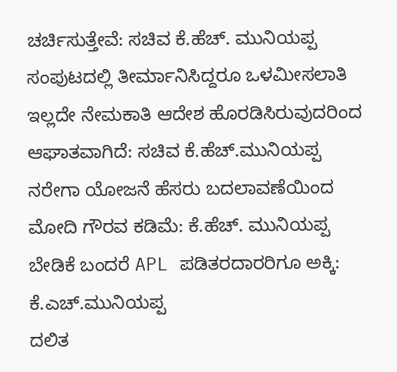ಚರ್ಚಿಸುತ್ತೇವೆ: ಸಚಿವ ಕೆ.ಹೆಚ್. ಮುನಿಯಪ್ಪ
ಸಂಪುಟದಲ್ಲಿ ತೀರ್ಮಾನಿಸಿದ್ದರೂ ಒಳಮೀಸಲಾತಿ ಇಲ್ಲದೇ ನೇಮಕಾತಿ ಆದೇಶ ಹೊರಡಿಸಿರುವುದರಿಂದ ಆಘಾತವಾಗಿದೆ: ಸಚಿವ ಕೆ.ಹೆಚ್.ಮುನಿಯಪ್ಪ
ನರೇಗಾ ಯೋಜನೆ ಹೆಸರು ಬದಲಾವಣೆಯಿಂದ ಮೋದಿ ಗೌರವ ಕಡಿಮೆ: ಕೆ.ಹೆಚ್. ಮುನಿಯಪ್ಪ
ಬೇಡಿಕೆ ಬಂದರೆ APL ಪಡಿತರದಾರರಿಗೂ ಅಕ್ಕಿ: ಕೆ.ಎಚ್.ಮುನಿಯಪ್ಪ
ದಲಿತ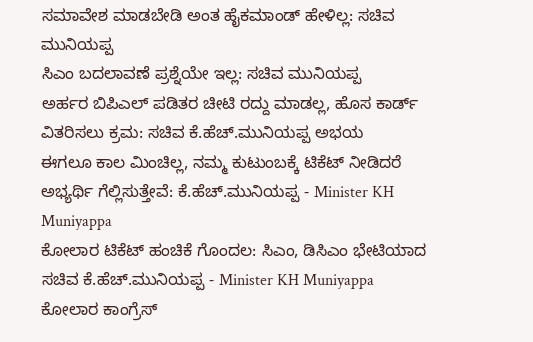ಸಮಾವೇಶ ಮಾಡಬೇಡಿ ಅಂತ ಹೈಕಮಾಂಡ್ ಹೇಳಿಲ್ಲ: ಸಚಿವ ಮುನಿಯಪ್ಪ
ಸಿಎಂ ಬದಲಾವಣೆ ಪ್ರಶ್ನೆಯೇ ಇಲ್ಲ: ಸಚಿವ ಮುನಿಯಪ್ಪ
ಅರ್ಹರ ಬಿಪಿಎಲ್ ಪಡಿತರ ಚೀಟಿ ರದ್ದು ಮಾಡಲ್ಲ, ಹೊಸ ಕಾರ್ಡ್ ವಿತರಿಸಲು ಕ್ರಮ: ಸಚಿವ ಕೆ.ಹೆಚ್.ಮುನಿಯಪ್ಪ ಅಭಯ
ಈಗಲೂ ಕಾಲ ಮಿಂಚಿಲ್ಲ, ನಮ್ಮ ಕುಟುಂಬಕ್ಕೆ ಟಿಕೆಟ್ ನೀಡಿದರೆ ಅಭ್ಯರ್ಥಿ ಗೆಲ್ಲಿಸುತ್ತೇವೆ: ಕೆ.ಹೆಚ್.ಮುನಿಯಪ್ಪ - Minister KH Muniyappa
ಕೋಲಾರ ಟಿಕೆಟ್ ಹಂಚಿಕೆ ಗೊಂದಲ: ಸಿಎಂ, ಡಿಸಿಎಂ ಭೇಟಿಯಾದ ಸಚಿವ ಕೆ.ಹೆಚ್.ಮುನಿಯಪ್ಪ - Minister KH Muniyappa
ಕೋಲಾರ ಕಾಂಗ್ರೆಸ್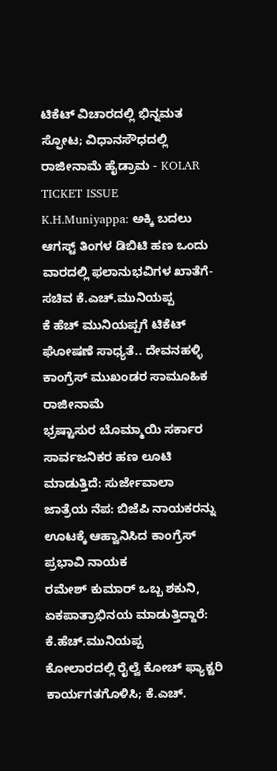ಟಿಕೆಟ್ ವಿಚಾರದಲ್ಲಿ ಭಿನ್ನಮತ ಸ್ಫೋಟ; ವಿಧಾನಸೌಧದಲ್ಲಿ ರಾಜೀನಾಮೆ ಹೈಡ್ರಾಮ - KOLAR TICKET ISSUE
K.H.Muniyappa: ಅಕ್ಕಿ ಬದಲು ಆಗಸ್ಟ್ ತಿಂಗಳ ಡಿಬಿಟಿ ಹಣ ಒಂದು ವಾರದಲ್ಲಿ ಫಲಾನುಭವಿಗಳ ಖಾತೆಗೆ- ಸಚಿವ ಕೆ.ಎಚ್.ಮುನಿಯಪ್ಪ
ಕೆ ಹೆಚ್ ಮುನಿಯಪ್ಪಗೆ ಟಿಕೆಟ್ ಘೋಷಣೆ ಸಾಧ್ಯತೆ.. ದೇವನಹಳ್ಳಿ ಕಾಂಗ್ರೆಸ್ ಮುಖಂಡರ ಸಾಮೂಹಿಕ ರಾಜೀನಾಮೆ
ಭ್ರಷ್ಟಾಸುರ ಬೊಮ್ಮಾಯಿ ಸರ್ಕಾರ ಸಾರ್ವಜನಿಕರ ಹಣ ಲೂಟಿ ಮಾಡುತ್ತಿದೆ: ಸುರ್ಜೇವಾಲಾ
ಜಾತ್ರೆಯ ನೆಪ: ಬಿಜೆಪಿ ನಾಯಕರನ್ನು ಊಟಕ್ಕೆ ಆಹ್ವಾನಿಸಿದ ಕಾಂಗ್ರೆಸ್ ಪ್ರಭಾವಿ ನಾಯಕ
ರಮೇಶ್ ಕುಮಾರ್ ಒಬ್ಬ ಶಕುನಿ, ಏಕಪಾತ್ರಾಭಿನಯ ಮಾಡುತ್ತಿದ್ದಾರೆ: ಕೆ.ಹೆಚ್.ಮುನಿಯಪ್ಪ
ಕೋಲಾರದಲ್ಲಿ ರೈಲ್ವೆ ಕೋಚ್ ಫ್ಯಾಕ್ಟರಿ ಕಾರ್ಯಗತಗೊಳಿಸಿ; ಕೆ.ಎಚ್.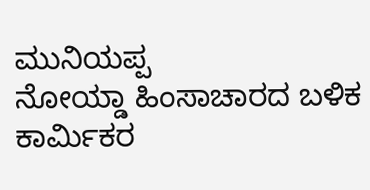ಮುನಿಯಪ್ಪ
ನೋಯ್ಡಾ ಹಿಂಸಾಚಾರದ ಬಳಿಕ ಕಾರ್ಮಿಕರ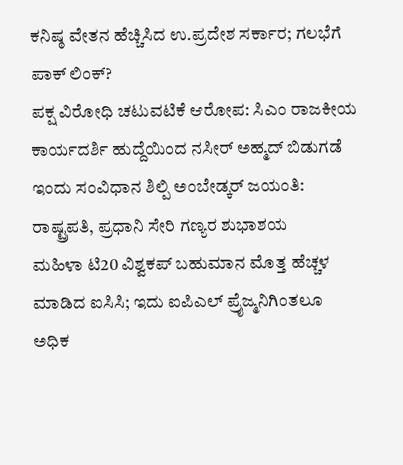ಕನಿಷ್ಠ ವೇತನ ಹೆಚ್ಚಿಸಿದ ಉ.ಪ್ರದೇಶ ಸರ್ಕಾರ; ಗಲಭೆಗೆ ಪಾಕ್ ಲಿಂಕ್?
ಪಕ್ಷ ವಿರೋಧಿ ಚಟುವಟಿಕೆ ಆರೋಪ: ಸಿಎಂ ರಾಜಕೀಯ ಕಾರ್ಯದರ್ಶಿ ಹುದ್ದೆಯಿಂದ ನಸೀರ್ ಅಹ್ಮದ್ ಬಿಡುಗಡೆ
ಇಂದು ಸಂವಿಧಾನ ಶಿಲ್ಪಿ ಅಂಬೇಡ್ಕರ್ ಜಯಂತಿ: ರಾಷ್ಟ್ರಪತಿ, ಪ್ರಧಾನಿ ಸೇರಿ ಗಣ್ಯರ ಶುಭಾಶಯ
ಮಹಿಳಾ ಟಿ20 ವಿಶ್ವಕಪ್ ಬಹುಮಾನ ಮೊತ್ತ ಹೆಚ್ಚಳ ಮಾಡಿದ ಐಸಿಸಿ; ಇದು ಐಪಿಎಲ್ ಪ್ರೈಜ್ಮನಿಗಿಂತಲೂ ಅಧಿಕ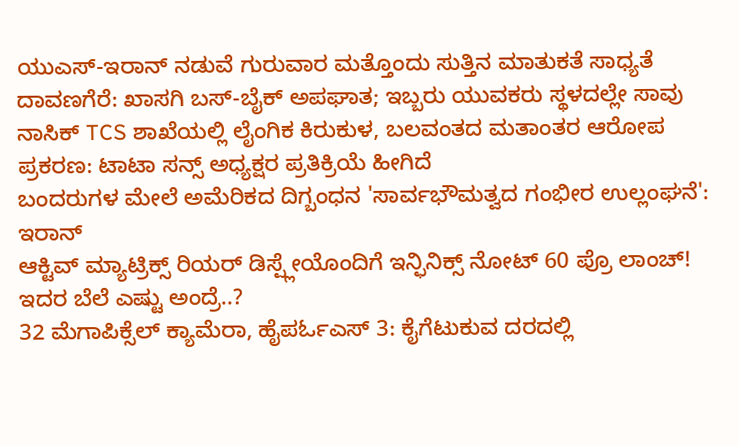ಯುಎಸ್-ಇರಾನ್ ನಡುವೆ ಗುರುವಾರ ಮತ್ತೊಂದು ಸುತ್ತಿನ ಮಾತುಕತೆ ಸಾಧ್ಯತೆ
ದಾವಣಗೆರೆ: ಖಾಸಗಿ ಬಸ್-ಬೈಕ್ ಅಪಘಾತ; ಇಬ್ಬರು ಯುವಕರು ಸ್ಥಳದಲ್ಲೇ ಸಾವು
ನಾಸಿಕ್ TCS ಶಾಖೆಯಲ್ಲಿ ಲೈಂಗಿಕ ಕಿರುಕುಳ, ಬಲವಂತದ ಮತಾಂತರ ಆರೋಪ ಪ್ರಕರಣ: ಟಾಟಾ ಸನ್ಸ್ ಅಧ್ಯಕ್ಷರ ಪ್ರತಿಕ್ರಿಯೆ ಹೀಗಿದೆ
ಬಂದರುಗಳ ಮೇಲೆ ಅಮೆರಿಕದ ದಿಗ್ಬಂಧನ 'ಸಾರ್ವಭೌಮತ್ವದ ಗಂಭೀರ ಉಲ್ಲಂಘನೆ': ಇರಾನ್
ಆಕ್ಟಿವ್ ಮ್ಯಾಟ್ರಿಕ್ಸ್ ರಿಯರ್ ಡಿಸ್ಪ್ಲೇಯೊಂದಿಗೆ ಇನ್ಫಿನಿಕ್ಸ್ ನೋಟ್ 60 ಪ್ರೊ ಲಾಂಚ್! ಇದರ ಬೆಲೆ ಎಷ್ಟು ಅಂದ್ರೆ..?
32 ಮೆಗಾಪಿಕ್ಸೆಲ್ ಕ್ಯಾಮೆರಾ, ಹೈಪರ್ಓಎಸ್ 3: ಕೈಗೆಟುಕುವ ದರದಲ್ಲಿ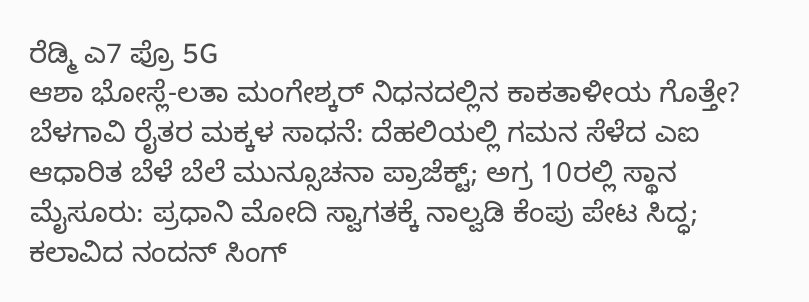ರೆಡ್ಮಿ ಎ7 ಪ್ರೊ 5G
ಆಶಾ ಭೋಸ್ಲೆ-ಲತಾ ಮಂಗೇಶ್ಕರ್ ನಿಧನದಲ್ಲಿನ ಕಾಕತಾಳೀಯ ಗೊತ್ತೇ?
ಬೆಳಗಾವಿ ರೈತರ ಮಕ್ಕಳ ಸಾಧನೆ: ದೆಹಲಿಯಲ್ಲಿ ಗಮನ ಸೆಳೆದ ಎಐ ಆಧಾರಿತ ಬೆಳೆ ಬೆಲೆ ಮುನ್ಸೂಚನಾ ಪ್ರಾಜೆಕ್ಟ್; ಅಗ್ರ 10ರಲ್ಲಿ ಸ್ಥಾನ
ಮೈಸೂರು: ಪ್ರಧಾನಿ ಮೋದಿ ಸ್ವಾಗತಕ್ಕೆ ನಾಲ್ವಡಿ ಕೆಂಪು ಪೇಟ ಸಿದ್ಧ; ಕಲಾವಿದ ನಂದನ್ ಸಿಂಗ್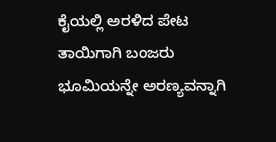ಕೈಯಲ್ಲಿ ಅರಳಿದ ಪೇಟ
ತಾಯಿಗಾಗಿ ಬಂಜರು ಭೂಮಿಯನ್ನೇ ಅರಣ್ಯವನ್ನಾಗಿ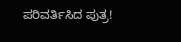ಪರಿವರ್ತಿಸಿದ ಪುತ್ರ!